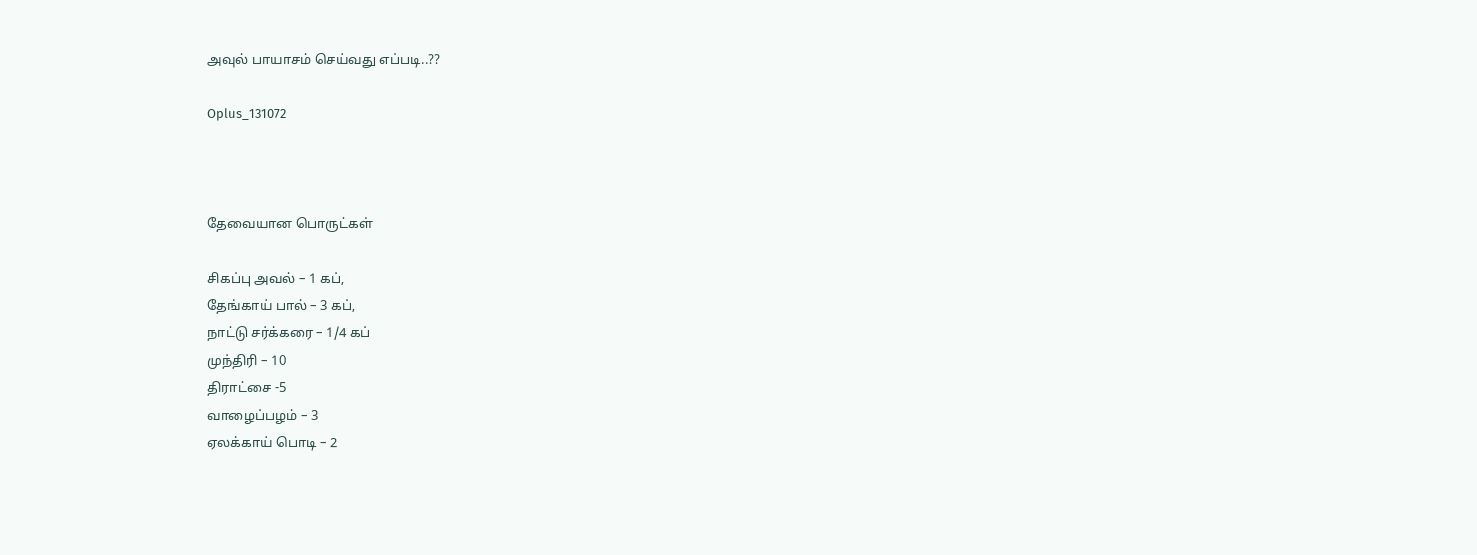அவுல் பாயாசம் செய்வது எப்படி..??

Oplus_131072



தேவையான பொருட்கள்

சிகப்பு அவல் – 1 கப்,
தேங்காய் பால் – 3 கப்,
நாட்டு சர்க்கரை – 1/4 கப்
முந்திரி – 10
திராட்சை -5
வாழைப்பழம் – 3
ஏலக்காய் பொடி – 2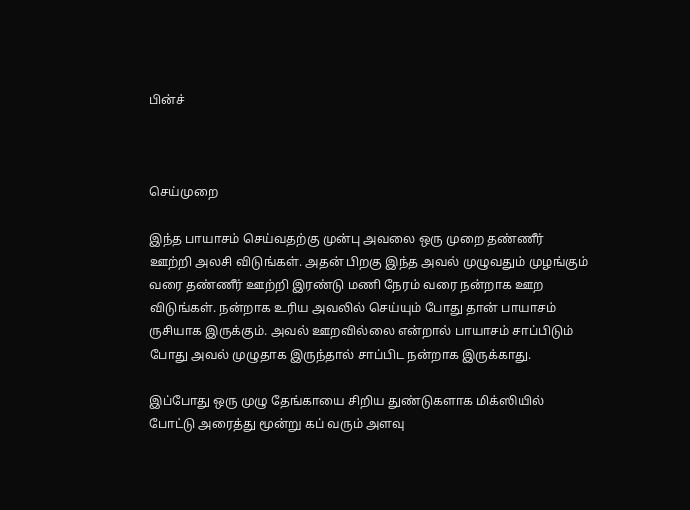பின்ச்



செய்முறை

இந்த பாயாசம் செய்வதற்கு முன்பு அவலை ஒரு முறை தண்ணீர் ஊற்றி அலசி விடுங்கள். அதன் பிறகு இந்த அவல் முழுவதும் முழங்கும் வரை தண்ணீர் ஊற்றி இரண்டு மணி நேரம் வரை நன்றாக ஊற விடுங்கள். நன்றாக உரிய அவலில் செய்யும் போது தான் பாயாசம் ருசியாக இருக்கும். அவல் ஊறவில்லை என்றால் பாயாசம் சாப்பிடும் போது அவல் முழுதாக இருந்தால் சாப்பிட நன்றாக இருக்காது.

இப்போது ஒரு முழு தேங்காயை சிறிய துண்டுகளாக மிக்ஸியில் போட்டு அரைத்து மூன்று கப் வரும் அளவு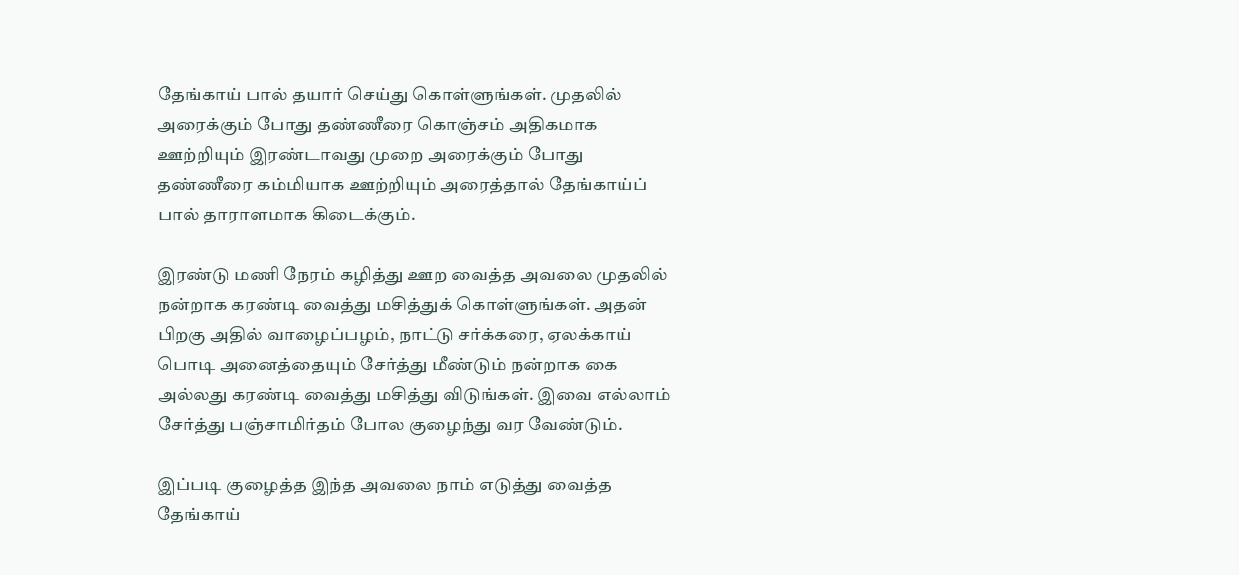தேங்காய் பால் தயார் செய்து கொள்ளுங்கள். முதலில் அரைக்கும் போது தண்ணீரை கொஞ்சம் அதிகமாக ஊற்றியும் இரண்டாவது முறை அரைக்கும் போது தண்ணீரை கம்மியாக ஊற்றியும் அரைத்தால் தேங்காய்ப் பால் தாராளமாக கிடைக்கும்.

இரண்டு மணி நேரம் கழித்து ஊற வைத்த அவலை முதலில் நன்றாக கரண்டி வைத்து மசித்துக் கொள்ளுங்கள். அதன் பிறகு அதில் வாழைப்பழம், நாட்டு சர்க்கரை, ஏலக்காய் பொடி அனைத்தையும் சேர்த்து மீண்டும் நன்றாக கை அல்லது கரண்டி வைத்து மசித்து விடுங்கள். இவை எல்லாம் சேர்த்து பஞ்சாமிர்தம் போல குழைந்து வர வேண்டும்.

இப்படி குழைத்த இந்த அவலை நாம் எடுத்து வைத்த தேங்காய்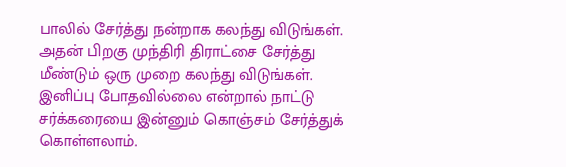பாலில் சேர்த்து நன்றாக கலந்து விடுங்கள். அதன் பிறகு முந்திரி திராட்சை சேர்த்து மீண்டும் ஒரு முறை கலந்து விடுங்கள். இனிப்பு போதவில்லை என்றால் நாட்டு சர்க்கரையை இன்னும் கொஞ்சம் சேர்த்துக் கொள்ளலாம்.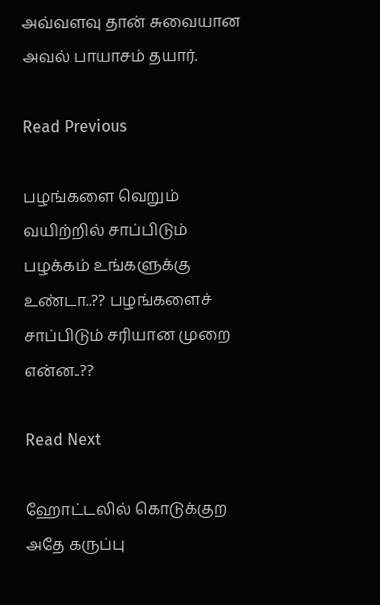அவ்வளவு தான் சுவையான அவல் பாயாசம் தயார்.

Read Previous

பழங்களை வெறும் வயிற்றில் சாப்பிடும் பழக்கம் உங்களுக்கு உண்டா..?? பழங்களைச் சாப்பிடும் சரியான முறை என்ன..??

Read Next

ஹோட்டலில் கொடுக்குற அதே கருப்பு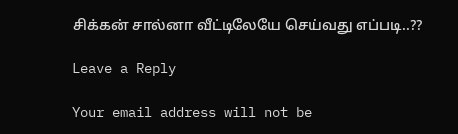சிக்கன் சால்னா வீட்டிலேயே செய்வது எப்படி..??

Leave a Reply

Your email address will not be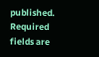published. Required fields are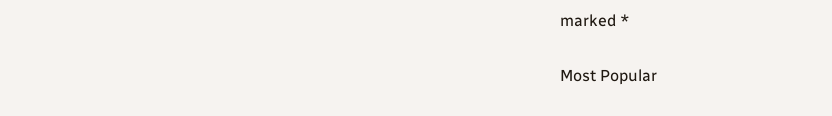marked *

Most Popular